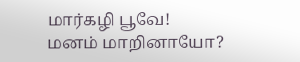மார்கழி பூவே!
மனம் மாறினாயோ?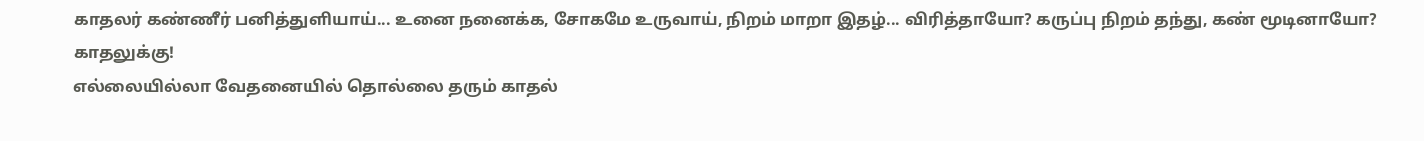காதலர் கண்ணீர் பனித்துளியாய்... உனை நனைக்க, சோகமே உருவாய், நிறம் மாறா இதழ்... விரித்தாயோ? கருப்பு நிறம் தந்து, கண் மூடினாயோ? காதலுக்கு!
எல்லையில்லா வேதனையில் தொல்லை தரும் காதல்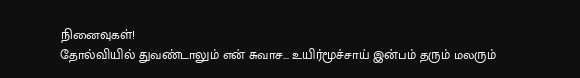நினைவுகள்!
தோல்வியில் துவண்டாலும் என் சுவாச... உயிர்மூச்சாய் இன்பம் தரும் மலரும்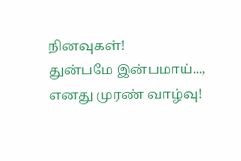நினவுகள்!
துன்பமே இன்பமாய்..., எனது முரண் வாழ்வு!